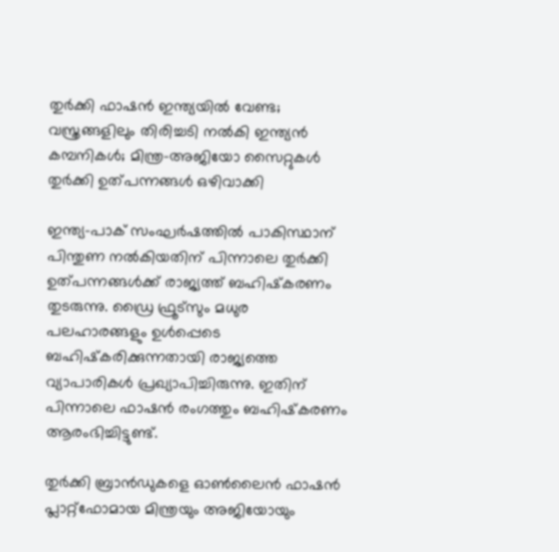തുര്‍ക്കി ഫാഷന്‍ ഇന്ത്യയില്‍ വേണ്ട; വസ്ത്രങ്ങളിലും തിരിച്ചടി നല്‍കി ഇന്ത്യന്‍ കമ്പനികള്‍; മിന്ത്ര-അജിയോ സൈറ്റുകള്‍ തുര്‍ക്കി ഉത്പന്നങ്ങള്‍ ഒഴിവാക്കി

ഇന്ത്യ-പാക് സംഘര്‍ഷത്തില്‍ പാകിസ്ഥാന് പിന്തുണ നല്‍കിയതിന് പിന്നാലെ തുര്‍ക്കി ഉത്പന്നങ്ങള്‍ക്ക് രാജ്യത്ത് ബഹിഷ്‌കരണം തുടരുന്നു. ഡ്രൈ ഫ്രൂട്‌സും മധുര പലഹാരങ്ങളും ഉള്‍പ്പെടെ ബഹിഷ്‌കരിക്കുന്നതായി രാജ്യത്തെ വ്യാപാരികള്‍ പ്രഖ്യാപിച്ചിരുന്നു. ഇതിന് പിന്നാലെ ഫാഷന്‍ രംഗത്തും ബഹിഷ്‌കരണം ആരംഭിച്ചിട്ടുണ്ട്.

തുര്‍ക്കി ബ്രാന്‍ഡുകളെ ഓണ്‍ലൈന്‍ ഫാഷന്‍ പ്ലാറ്റ്‌ഫോമായ മിന്ത്രയും അജിയോയും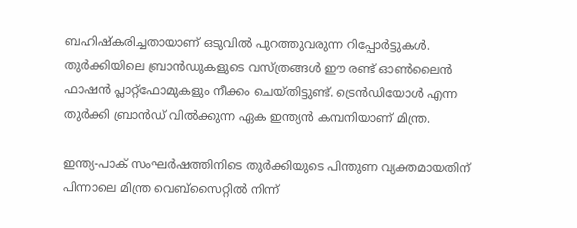ബഹിഷ്‌കരിച്ചതായാണ് ഒടുവില്‍ പുറത്തുവരുന്ന റിപ്പോര്‍ട്ടുകള്‍. തുര്‍ക്കിയിലെ ബ്രാന്‍ഡുകളുടെ വസ്ത്രങ്ങള്‍ ഈ രണ്ട് ഓണ്‍ലൈന്‍ ഫാഷന്‍ പ്ലാറ്റ്‌ഫോമുകളും നീക്കം ചെയ്തിട്ടുണ്ട്. ട്രെന്‍ഡിയോള്‍ എന്ന തുര്‍ക്കി ബ്രാന്‍ഡ് വില്‍ക്കുന്ന ഏക ഇന്ത്യന്‍ കമ്പനിയാണ് മിന്ത്ര.

ഇന്ത്യ-പാക് സംഘര്‍ഷത്തിനിടെ തുര്‍ക്കിയുടെ പിന്തുണ വ്യക്തമായതിന് പിന്നാലെ മിന്ത്ര വെബ്‌സൈറ്റില്‍ നിന്ന്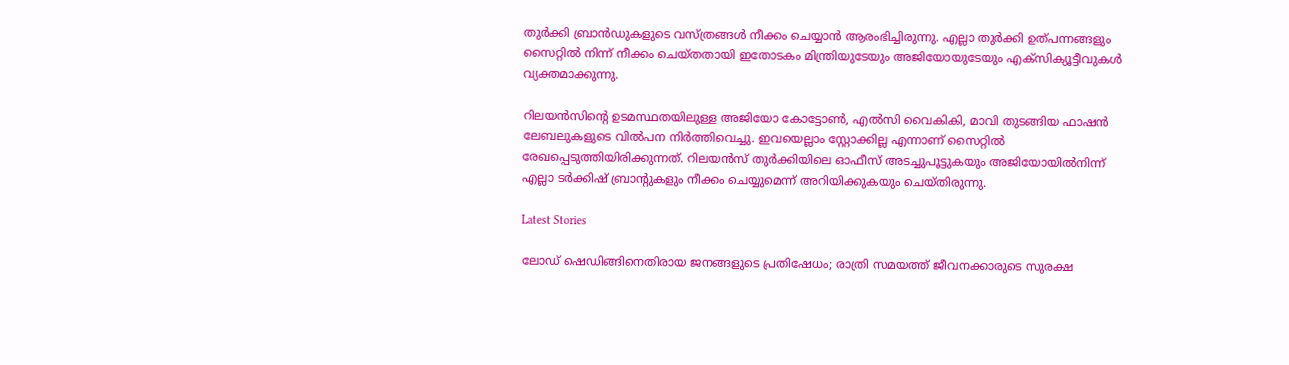തുര്‍ക്കി ബ്രാന്‍ഡുകളുടെ വസ്ത്രങ്ങള്‍ നീക്കം ചെയ്യാന്‍ ആരംഭിച്ചിരുന്നു. എല്ലാ തുര്‍ക്കി ഉത്പന്നങ്ങളും സൈറ്റില്‍ നിന്ന് നീക്കം ചെയ്തതായി ഇതോടകം മിന്ത്രിയുടേയും അജിയോയുടേയും എക്സിക്യൂട്ടീവുകള്‍ വ്യക്തമാക്കുന്നു.

റിലയന്‍സിന്റെ ഉടമസ്ഥതയിലുള്ള അജിയോ കോട്ടോണ്‍, എല്‍സി വൈകികി, മാവി തുടങ്ങിയ ഫാഷന്‍ ലേബലുകളുടെ വില്‍പന നിര്‍ത്തിവെച്ചു. ഇവയെല്ലാം സ്റ്റോക്കില്ല എന്നാണ് സൈറ്റില്‍ രേഖപ്പെടുത്തിയിരിക്കുന്നത്. റിലയന്‍സ് തുര്‍ക്കിയിലെ ഓഫീസ് അടച്ചുപൂട്ടുകയും അജിയോയില്‍നിന്ന് എല്ലാ ടര്‍ക്കിഷ് ബ്രാന്റുകളും നീക്കം ചെയ്യുമെന്ന് അറിയിക്കുകയും ചെയ്തിരുന്നു.

Latest Stories

ലോഡ് ഷെഡിങ്ങിനെതിരായ ജനങ്ങളുടെ പ്രതിഷേധം; രാത്രി സമയത്ത് ജീവനക്കാരുടെ സുരക്ഷ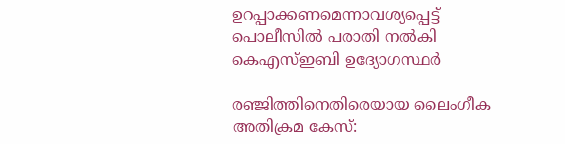ഉറപ്പാക്കണമെന്നാവശ്യപ്പെട്ട് പൊലീസിൽ പരാതി നൽകി കെഎസ്ഇബി ഉദ്യോഗസ്ഥർ

രഞ്ജിത്തിനെതിരെയായ ലൈംഗീക അതിക്രമ കേസ്: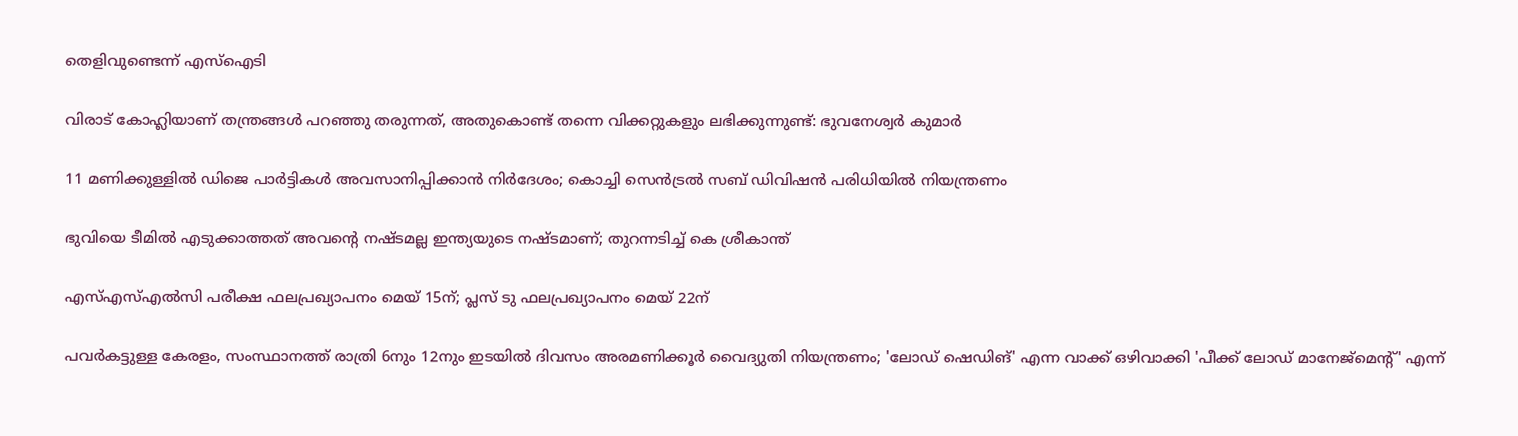തെളിവുണ്ടെന്ന് എസ്‌ഐടി

വിരാട് കോഹ്ലിയാണ് തന്ത്രങ്ങൾ പറഞ്ഞു തരുന്നത്, അതുകൊണ്ട് തന്നെ വിക്കറ്റുകളും ലഭിക്കുന്നുണ്ട്: ഭുവനേശ്വർ കുമാർ

11 മണിക്കുള്ളിൽ ഡിജെ പാർട്ടികൾ അവസാനിപ്പിക്കാൻ നിർദേശം; കൊച്ചി സെന്‍ട്രല്‍ സബ് ഡിവിഷന്‍ പരിധിയില്‍ നിയന്ത്രണം

ഭുവിയെ ടീമിൽ എടുക്കാത്തത് അവന്റെ നഷ്ടമല്ല ഇന്ത്യയുടെ നഷ്ടമാണ്; തുറന്നടിച്ച് കെ ശ്രീകാന്ത്

എസ്എസ്എല്‍സി പരീക്ഷ ഫലപ്രഖ്യാപനം മെയ് 15ന്; പ്ലസ് ടു ഫലപ്രഖ്യാപനം മെയ് 22ന്

പവര്‍കട്ടുള്ള കേരളം, സംസ്ഥാനത്ത് രാത്രി 6നും 12നും ഇടയില്‍ ദിവസം അരമണിക്കൂര്‍ വൈദ്യുതി നിയന്ത്രണം; 'ലോഡ് ഷെഡിങ്' എന്ന വാക്ക് ഒഴിവാക്കി 'പീക്ക് ലോഡ് മാനേജ്‌മെന്റ്' എന്ന്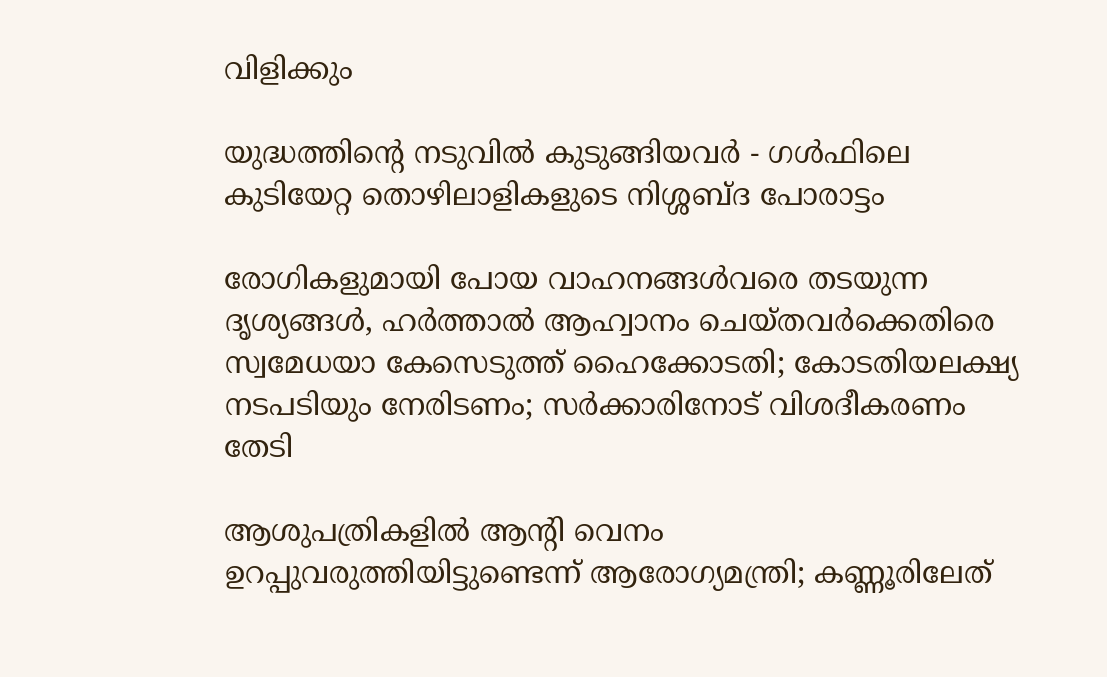വിളിക്കും

യുദ്ധത്തിന്റെ നടുവിൽ കുടുങ്ങിയവർ - ഗൾഫിലെ കുടിയേറ്റ തൊഴിലാളികളുടെ നിശ്ശബ്ദ പോരാട്ടം

രോഗികളുമായി പോയ വാഹനങ്ങള്‍വരെ തടയുന്ന ദൃശ്യങ്ങള്‍, ഹര്‍ത്താല്‍ ആഹ്വാനം ചെയ്തവര്‍ക്കെതിരെ സ്വമേധയാ കേസെടുത്ത് ഹൈക്കോടതി; കോടതിയലക്ഷ്യ നടപടിയും നേരിടണം; സര്‍ക്കാരിനോട് വിശദീകരണം തേടി

ആശുപത്രികളില്‍ ആന്റി വെനം ഉറപ്പുവരുത്തിയിട്ടുണ്ടെന്ന് ആരോഗ്യമന്ത്രി; കണ്ണൂരിലേത്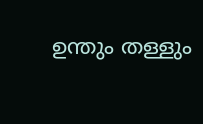ഉന്തും തള്ളും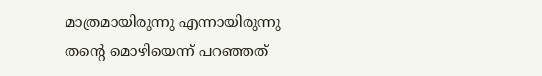മാത്രമായിരുന്നു എന്നായിരുന്നു തന്റെ മൊഴിയെന്ന് പറഞ്ഞത്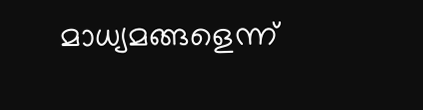മാധ്യമങ്ങളെന്ന്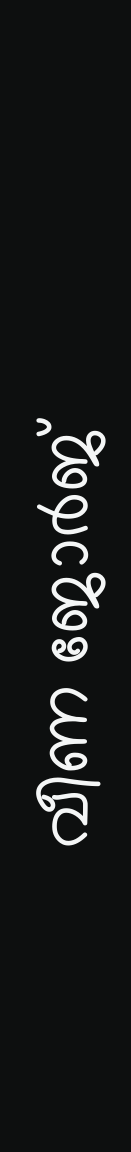വീണ ജോര്‍ജ്